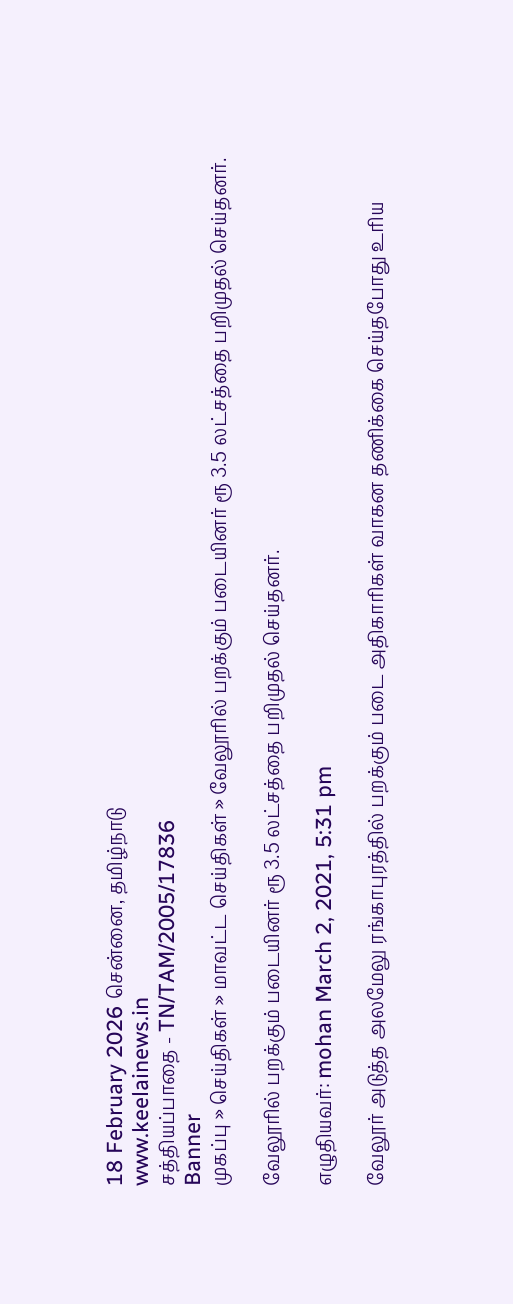18 February 2026 சென்னை, தமிழ்நாடு
www.keelainews.in
சத்தியப்பாதை - TN/TAM/2005/17836
Banner
முகப்பு » செய்திகள் » மாவட்ட செய்திகள் » வேலூரில் பறக்கும் படையினர் ரூ 3.5 லட்சத்தை பறிமுதல் செய்தனர்.

வேலூரில் பறக்கும் படையினர் ரூ 3.5 லட்சத்தை பறிமுதல் செய்தனர்.

எழுதியவர்: mohan March 2, 2021, 5:31 pm

வேலூர் அடுத்த அலமேலு ரங்காபுரத்தில் பறக்கும் படை அதிகாரிகள் வாகன தணிக்கை செய்தபோது உரிய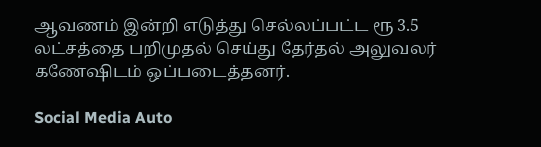ஆவணம் இன்றி எடுத்து செல்லப்பட்ட ரூ 3.5 லட்சத்தை பறிமுதல் செய்து தேர்தல் அலுவலர் கணேஷிடம் ஒப்படைத்தனர்.

Social Media Auto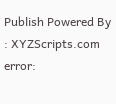Publish Powered By : XYZScripts.com
error: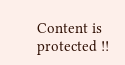Content is protected !!